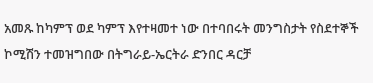አመጹ ከካምፕ ወደ ካምፕ እየተዛመተ ነው በተባበሩት መንግስታት የስደተኞች ኮሚሽን ተመዝግበው በትግራይ-ኤርትራ ድንበር ዳርቻ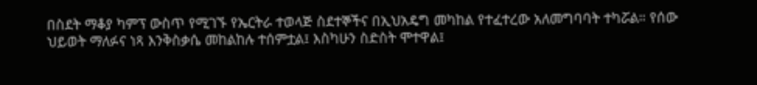በስደት ማቆያ ካምፕ ውስጥ የሚገኙ የኤርትራ ተወላጅ ስደተኞችና በኢህአዴግ መካከል የተፈተረው አለመግባባት ተካሯል። የሰው ህይወት ማለፉና ነጻ እንቅስቃሴ መከልከሉ ተሰምቷል፤ እስካሁን ስድስት ሞተዋል፤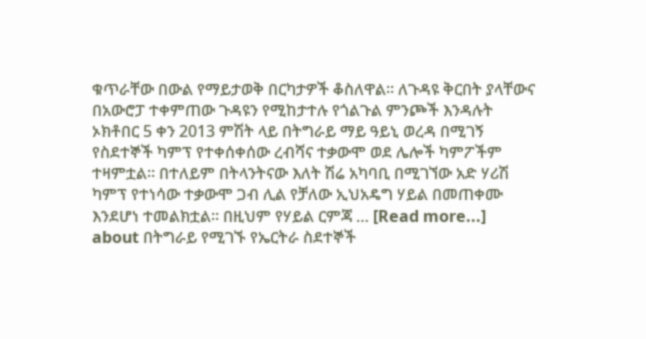ቁጥራቸው በውል የማይታወቅ በርካታዎች ቆስለዋል። ለጉዳዩ ቅርበት ያላቸውና በአውሮፓ ተቀምጠው ጉዳዩን የሚከታተሉ የጎልጉል ምንጮች እንዳሉት ኦክቶበር 5 ቀን 2013 ምሽት ላይ በትግራይ ማይ ዓይኒ ወረዳ በሚገኝ የስደተኞች ካምፕ የተቀሰቀሰው ረብሻና ተቃውሞ ወደ ሌሎች ካምፖችም ተዛምቷል። በተለይም በትላንትናው እለት ሽሬ አካባቢ በሚገኘው አድ ሃሪሽ ካምፕ የተነሳው ተቃውሞ ጋብ ሊል የቻለው ኢህአዴግ ሃይል በመጠቀሙ እንደሆነ ተመልክቷል። በዚህም የሃይል ርምጃ … [Read more...] about በትግራይ የሚገኙ የኤርትራ ስደተኞች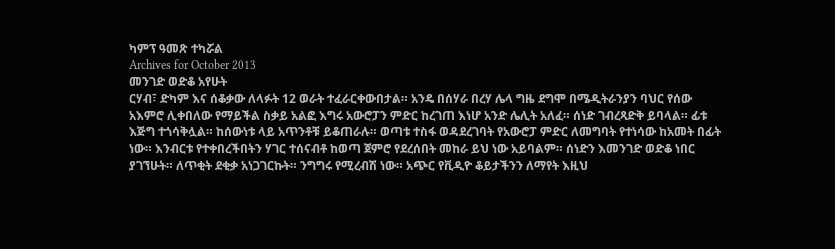ካምፕ ዓመጽ ተካሯል
Archives for October 2013
መንገድ ወድቆ አየሁት
ርሃብ፣ ድካም እና ሰቆቃው ለላፉት 12 ወራት ተፈራርቀውበታል። አንዴ በሰሃራ በረሃ ሌላ ግዜ ደግሞ በሜዲትራንያን ባህር የሰው አእምሮ ሊቀበለው የማይችል ስቃይ አልፎ እግሩ አውሮፓን ምድር ከረገጠ እነሆ አንድ ሌሊት አለፈ። ሰነድ ገብረጻድቅ ይባላል። ፊቱ እጅግ ተጎሳቅሏል። ከሰውነቱ ላይ አጥንቶቹ ይቆጠራሉ። ወጣቱ ተስፋ ወዳደረገባት የአውሮፓ ምድር ለመግባት የተነሳው ከአመት በፊት ነው። እንብርቱ የተቀበረችበትን ሃገር ተሰናብቶ ከወጣ ጀምሮ የደረሰበት መከራ ይህ ነው አይባልም። ሰነድን እመንገድ ወድቆ ነበር ያገኘሁት። ለጥቂት ደቂቃ አነጋገርኩት። ንግግሩ የሚረብሽ ነው። አጭር የቪዲዮ ቆይታችንን ለማየት እዚህ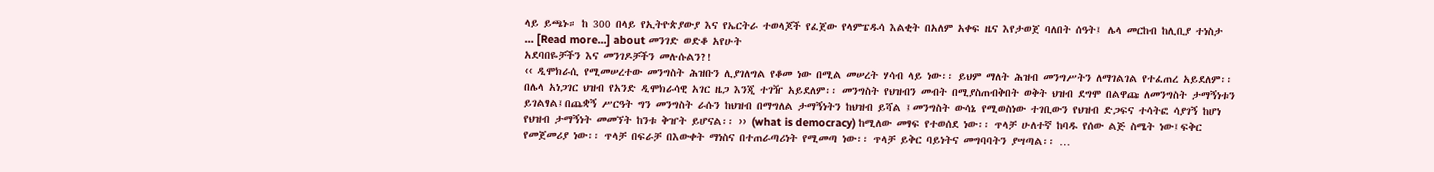ላይ ይጫኑ። ከ 300 በላይ የኢትዮጵያውያ እና የኤርትራ ተወላጆች የፈጀው የላምፔዱሳ እልቂት በአለም አቀፍ ዜና እየታወጀ ባለበት ሰዓት፤ ሌላ መርከብ ከሊቢያ ተነስታ … [Read more...] about መንገድ ወድቆ አየሁት
አደባበዬቻችን እና መንገዶቻችን መሉሱልን?!
‹‹ ዲሞክራሲ የሚመሠረተው መንግስት ሕዝቡን ሊያገለግል የቆመ ነው በሚል መሠረት ሃሳብ ላይ ነው፡፡ ይህም ማለት ሕዝብ መንግሥትን ለማገልገል የተፈጠረ አይደለም፡፡ በሌላ አነጋገር ህዝብ የአንድ ዲሞክራሳዊ አገር ዜጋ እንጂ ተገዥ አይደለም፡፡ መንግስት የህዝብን መብት በሚያስጠብቅበት ወቅት ህዝብ ደግሞ በልዋጩ ለመንግስት ታማኝነቱን ይገልፃል፤በጨቋኝ ሥርዓት ግን መንግስት ራሱን ከህዝብ በማግለል ታማኝነትን ከህዝብ ይሻል ፤መንግስት ውሳኔ የሚወስነው ተገቢውን የህዝብ ድጋፍና ተሳትፎ ሳያገኝ ከሆነ የህዝብ ታማኝነት መመኘት ከንቱ ቅዠት ይሆናል፡፡ ›› (what is democracy) ከሚለው መፃፍ የተወሰደ ነው፡፡ ጥላቻ ሁለተኛ ከባዱ የሰው ልጅ ስሜት ነው፤ፍቅር የመጀመሪያ ነው፡፡ ጥላቻ በፍራቻ በእውቀት ማነስና በተጠራጣሪነት የሚመጣ ነው፡፡ ጥላቻ ይቅር ባይነትና መግባባትን ያሣጣል፡፡ …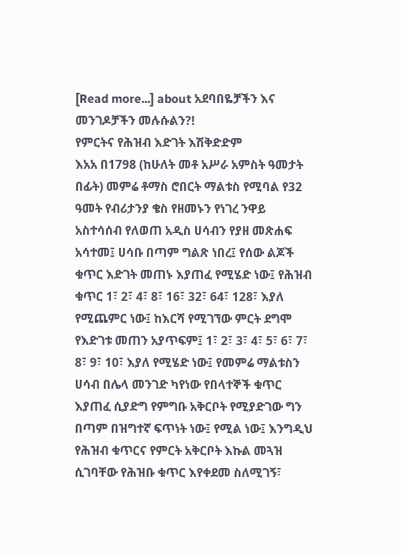[Read more...] about አደባበዬቻችን እና መንገዶቻችን መሉሱልን?!
የምርትና የሕዝብ እድገት እሽቅድድም
እአአ በ1798 (ከሁለት መቶ አሥራ አምስት ዓመታት በፊት) መምሬ ቶማስ ሮበርት ማልቱስ የሚባል የ32 ዓመት የብሪታንያ ቄስ የዘመኑን የነገረ ንዋይ አስተሳሰብ የለወጠ አዲስ ሀሳብን የያዘ መጽሐፍ አሳተመ፤ ሀሳቡ በጣም ግልጽ ነበረ፤ የሰው ልጆች ቁጥር እድገት መጠኑ እያጠፈ የሚሄድ ነው፤ የሕዝብ ቁጥር 1፣ 2፣ 4፣ 8፣ 16፣ 32፣ 64፣ 128፣ እያለ የሚጨምር ነው፤ ከእርሻ የሚገኘው ምርት ደግሞ የእድገቱ መጠን አያጥፍም፤ 1፣ 2፣ 3፣ 4፣ 5፣ 6፣ 7፣ 8፣ 9፣ 10፣ እያለ የሚሄድ ነው፤ የመምሬ ማልቱስን ሀሳብ በሌላ መንገድ ካየነው የበላተኞች ቁጥር እያጠፈ ሲያድግ የምግቡ አቅርቦት የሚያድገው ግን በጣም በዝግተኛ ፍጥነት ነው፤ የሚል ነው፤ እንግዲህ የሕዝብ ቁጥርና የምርት አቅርቦት እኩል መጓዝ ሲገባቸው የሕዝቡ ቁጥር እየቀደመ ስለሚገኝ፣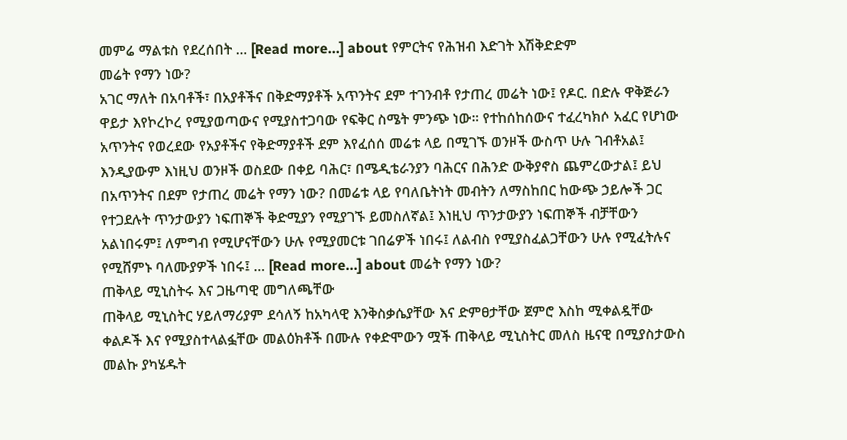መምሬ ማልቱስ የደረሰበት … [Read more...] about የምርትና የሕዝብ እድገት እሽቅድድም
መሬት የማን ነው?
አገር ማለት በአባቶች፣ በአያቶችና በቅድማያቶች አጥንትና ደም ተገንብቶ የታጠረ መሬት ነው፤ የዶር. በድሉ ዋቅጅራን ዋይታ እየኮረኮረ የሚያወጣውና የሚያስተጋባው የፍቅር ስሜት ምንጭ ነው። የተከሰከሰውና ተፈረካክሶ አፈር የሆነው አጥንትና የወረደው የአያቶችና የቅድማያቶች ደም እየፈሰሰ መሬቱ ላይ በሚገኙ ወንዞች ውስጥ ሁሉ ገብቶአል፤ እንዲያውም እነዚህ ወንዞች ወስደው በቀይ ባሕር፣ በሜዲቴራንያን ባሕርና በሕንድ ውቅያኖስ ጨምረውታል፤ ይህ በአጥንትና በደም የታጠረ መሬት የማን ነው? በመሬቱ ላይ የባለቤትነት መብትን ለማስከበር ከውጭ ኃይሎች ጋር የተጋደሉት ጥንታውያን ነፍጠኞች ቅድሚያን የሚያገኙ ይመስለኛል፤ እነዚህ ጥንታውያን ነፍጠኞች ብቻቸውን አልነበሩም፤ ለምግብ የሚሆናቸውን ሁሉ የሚያመርቱ ገበሬዎች ነበሩ፤ ለልብስ የሚያስፈልጋቸውን ሁሉ የሚፈትሉና የሚሸምኑ ባለሙያዎች ነበሩ፤ … [Read more...] about መሬት የማን ነው?
ጠቅላይ ሚኒስትሩ እና ጋዜጣዊ መግለጫቸው
ጠቅላይ ሚኒስትር ሃይለማሪያም ደሳለኝ ከአካላዊ እንቅስቃሴያቸው እና ድምፀታቸው ጀምሮ እስከ ሚቀልዷቸው ቀልዶች እና የሚያስተላልፏቸው መልዕክቶች በሙሉ የቀድሞውን ሟች ጠቅላይ ሚኒስትር መለስ ዜናዊ በሚያስታውስ መልኩ ያካሄዱት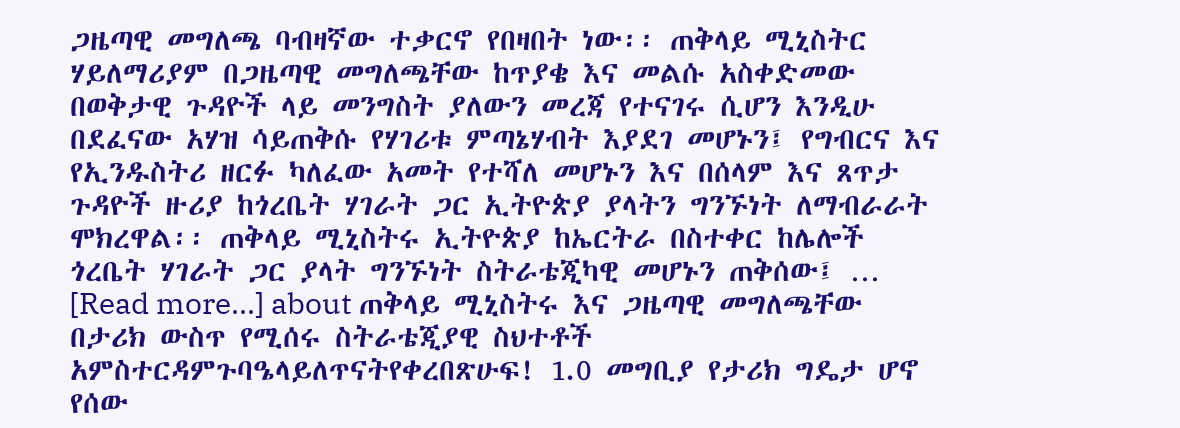ጋዜጣዊ መግለጫ ባብዛኛው ተቃርኖ የበዛበት ነው፡፡ ጠቅላይ ሚኒስትር ሃይለማሪያም በጋዜጣዊ መግለጫቸው ከጥያቄ እና መልሱ አስቀድመው በወቅታዊ ጉዳዮች ላይ መንግስት ያለውን መረጃ የተናገሩ ሲሆን እንዲሁ በደፈናው አሃዝ ሳይጠቅሱ የሃገሪቱ ምጣኔሃብት እያደገ መሆኑን፤ የግብርና እና የኢንዱስትሪ ዘርፉ ካለፈው አመት የተሻለ መሆኑን እና በሰላም እና ጸጥታ ጉዳዮች ዙሪያ ከጎረቤት ሃገራት ጋር ኢትዮጵያ ያላትን ግንኙነት ለማብራራት ሞክረዋል፡፡ ጠቅላይ ሚኒስትሩ ኢትዮጵያ ከኤርትራ በስተቀር ከሌሎች ጎረቤት ሃገራት ጋር ያላት ግንኙነት ስትራቴጂካዊ መሆኑን ጠቅሰው፤ … [Read more...] about ጠቅላይ ሚኒስትሩ እና ጋዜጣዊ መግለጫቸው
በታሪክ ውስጥ የሚሰሩ ስትራቴጂያዊ ስህተቶች
አምስተርዳምጉባዔላይለጥናትየቀረበጽሁፍ! 1.0 መግቢያ የታሪክ ግዴታ ሆኖ የሰው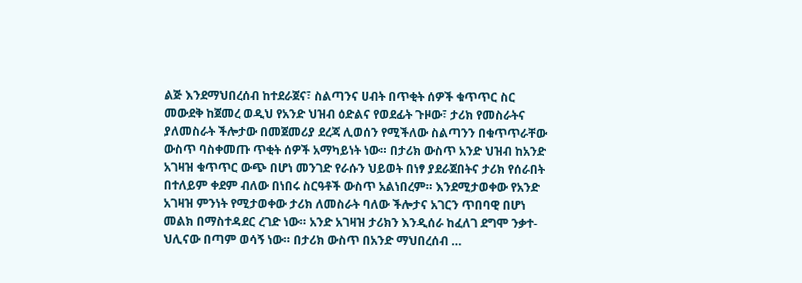ልጅ እንደማህበረሰብ ከተደራጀና፣ ስልጣንና ሀብት በጥቂት ሰዎች ቁጥጥር ስር መውደቅ ከጀመረ ወዲህ የአንድ ህዝብ ዕድልና የወደፊት ጉዞው፣ ታሪክ የመስራትና ያለመስራት ችሎታው በመጀመሪያ ደረጃ ሊወሰን የሚችለው ስልጣንን በቁጥጥራቸው ውስጥ ባስቀመጡ ጥቂት ሰዎች አማካይነት ነው። በታሪክ ውስጥ አንድ ህዝብ ከአንድ አገዛዝ ቁጥጥር ውጭ በሆነ መንገድ የራሱን ህይወት በነፃ ያደራጀበትና ታሪክ የሰራበት በተለይም ቀደም ብለው በነበሩ ስርዓቶች ውስጥ አልነበረም። እንደሚታወቀው የአንድ አገዛዝ ምንነት የሚታወቀው ታሪክ ለመስራት ባለው ችሎታና አገርን ጥበባዊ በሆነ መልክ በማስተዳደር ረገድ ነው። አንድ አገዛዝ ታሪክን እንዲሰራ ከፈለገ ደግሞ ንቃተ-ህሊናው በጣም ወሳኝ ነው። በታሪክ ውስጥ በአንድ ማህበረሰብ …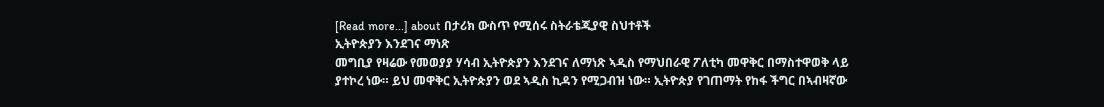[Read more...] about በታሪክ ውስጥ የሚሰሩ ስትራቴጂያዊ ስህተቶች
ኢትዮጵያን እንደገና ማነጽ
መግቢያ የዛሬው የመወያያ ሃሳብ ኢትዮጵያን እንደገና ለማነጽ ኣዲስ የማህበራዊ ፖለቲካ መዋቅር በማስተዋወቅ ላይ ያተኮረ ነው። ይህ መዋቅር ኢትዮጵያን ወደ ኣዲስ ኪዳን የሚጋብዝ ነው። ኢትዮጵያ የገጠማት የከፋ ችግር በኣብዛኛው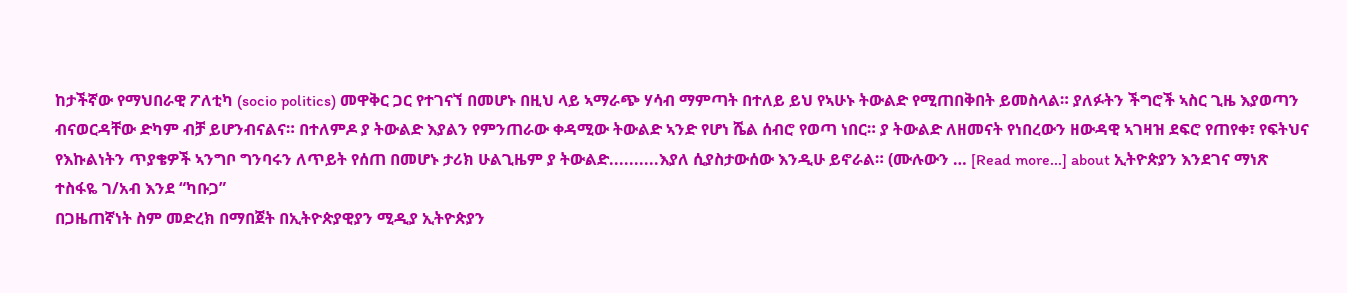ከታችኛው የማህበራዊ ፖለቲካ (socio politics) መዋቅር ጋር የተገናኘ በመሆኑ በዚህ ላይ ኣማራጭ ሃሳብ ማምጣት በተለይ ይህ የኣሁኑ ትውልድ የሚጠበቅበት ይመስላል። ያለፉትን ችግሮች ኣስር ጊዜ እያወጣን ብናወርዳቸው ድካም ብቻ ይሆንብናልና። በተለምዶ ያ ትውልድ እያልን የምንጠራው ቀዳሚው ትውልድ ኣንድ የሆነ ሼል ሰብሮ የወጣ ነበር። ያ ትውልድ ለዘመናት የነበረውን ዘውዳዊ ኣገዛዝ ደፍሮ የጠየቀ፣ የፍትህና የእኩልነትን ጥያቄዎች ኣንግቦ ግንባሩን ለጥይት የሰጠ በመሆኑ ታሪክ ሁልጊዜም ያ ትውልድ..........እያለ ሲያስታውሰው እንዲሁ ይኖራል። (ሙሉውን … [Read more...] about ኢትዮጵያን እንደገና ማነጽ
ተስፋዬ ገ/አብ እንደ “ካቡጋ”
በጋዜጠኛነት ስም መድረክ በማበጀት በኢትዮጵያዊያን ሚዲያ ኢትዮጵያን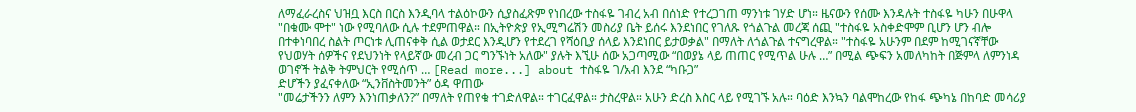ለማፈራረስና ህዝቧ እርስ በርስ እንዲባላ ተልዕኮውን ሲያስፈጽም የነበረው ተስፋዬ ገብረ አብ በሰነድ የተረጋገጠ ማንነቱ ገሃድ ሆነ። ዜናውን የሰሙ እንዳሉት ተስፋዬ ካሁን በሁዋላ "በቁሙ ሞተ" ነው የሚባለው ሲሉ ተደምጠዋል። በኢትዮጵያ የኢሚግሬሽን መስሪያ ቤት ይሰሩ እንደነበር የገለጹ የጎልጉል መረጃ ሰጪ "ተስፋዬ አስቀድሞም ቢሆን ሆን ብሎ በተቀነባበረ ስልት ጦርነቱ ሊጠናቀቅ ሲል ወታደር እንዲሆን የተደረገ የሻዕቢያ ሰላይ እንደነበር ይታወቃል" በማለት ለጎልጉል ተናግረዋል። "ተስፋዬ አሁንም በደም ከሚገናኛቸው የህወሃት ሰዎችና የደህንነት የላይኛው መረብ ጋር ግንኙነት አለው" ያሉት እኚሁ ሰው አጋጣሚው “በወያኔ ላይ ጠጠር የሚጥል ሁሉ …” በሚል ጭፍን አመለካከት በጅምላ ለምንነዳ ወገኖች ትልቅ ትምህርት የሚሰጥ … [Read more...] about ተስፋዬ ገ/አብ እንደ “ካቡጋ”
ድሆችን ያፈናቀለው “ኢንቨስትመንት” ዕዳ ዋጠው
"መሬታችንን ለምን እንነጠቃለን?” በማለት የጠየቁ ተገድለዋል። ተገርፈዋል። ታስረዋል። አሁን ድረስ እስር ላይ የሚገኙ አሉ። ባዕድ እንኳን ባልሞከረው የከፋ ጭካኔ በከባድ መሳሪያ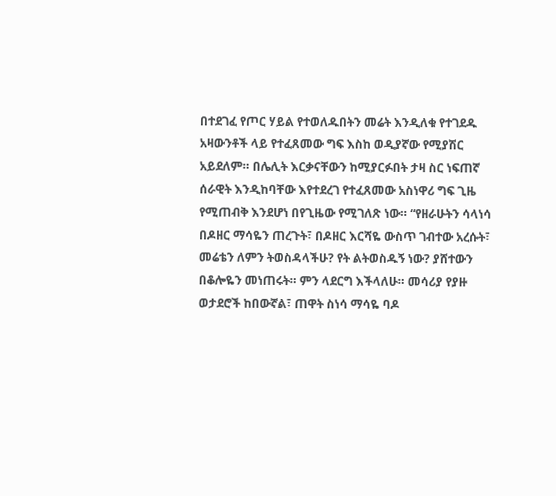በተደገፈ የጦር ሃይል የተወለዱበትን መሬት እንዲለቁ የተገደዱ አዛውንቶች ላይ የተፈጸመው ግፍ እስከ ወዲያኛው የሚያሽር አይደለም። በሌሊት እርቃናቸውን ከሚያርፉበት ታዛ ስር ነፍጠኛ ሰራዊት እንዲከባቸው እየተደረገ የተፈጸመው አስነዋሪ ግፍ ጊዜ የሚጠብቅ እንደሆነ በየጊዜው የሚገለጽ ነው። “የዘራሁትን ሳላነሳ በዶዘር ማሳዬን ጠረጉት፣ በዶዘር እርሻዬ ውስጥ ገብተው አረሱት፣ መሬቴን ለምን ትወስዳላችሁ? የት ልትወስዱኝ ነው? ያሸተውን በቆሎዬን መነጠሩት። ምን ላደርግ እችላለሁ። መሳሪያ የያዙ ወታደሮች ከበውኛል፣ ጠዋት ስነሳ ማሳዬ ባዶ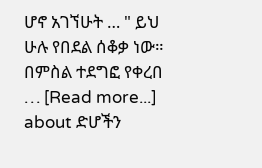ሆኖ አገኘሁት … " ይህ ሁሉ የበደል ሰቆቃ ነው። በምስል ተደግፎ የቀረበ … [Read more...] about ድሆችን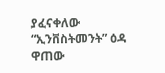ያፈናቀለው “ኢንቨስትመንት” ዕዳ ዋጠው